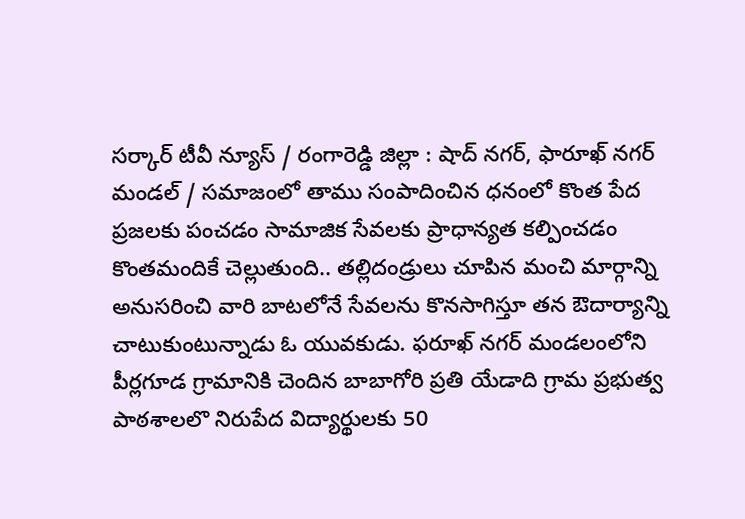సర్కార్ టీవీ న్యూస్ / రంగారెడ్డి జిల్లా : షాద్ నగర్, ఫారూఖ్ నగర్ మండల్ / సమాజంలో తాము సంపాదించిన ధనంలో కొంత పేద ప్రజలకు పంచడం సామాజిక సేవలకు ప్రాధాన్యత కల్పించడం కొంతమందికే చెల్లుతుంది.. తల్లిదండ్రులు చూపిన మంచి మార్గాన్ని అనుసరించి వారి బాటలోనే సేవలను కొనసాగిస్తూ తన ఔదార్యాన్ని చాటుకుంటున్నాడు ఓ యువకుడు. ఫరూఖ్ నగర్ మండలంలోని పీర్లగూడ గ్రామానికి చెందిన బాబాగోరి ప్రతి యేడాది గ్రామ ప్రభుత్వ పాఠశాలలొ నిరుపేద విద్యార్థులకు 50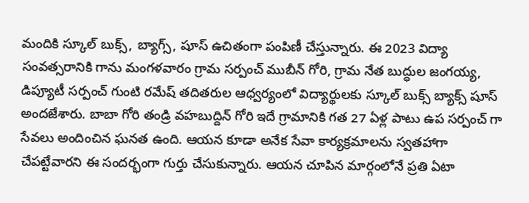మందికి స్కూల్ బుక్స్, బ్యాగ్స్, షూస్ ఉచితంగా పంపిణీ చేస్తున్నారు. ఈ 2023 విద్యా సంవత్సరానికి గాను మంగళవారం గ్రామ సర్పంచ్ ముబీన్ గోరి, గ్రామ నేత బుద్ధుల జంగయ్య, డిప్యూటీ సర్పంచ్ గుంటి రమేష్ తదితరుల ఆధ్వర్యంలో విద్యార్థులకు స్కూల్ బుక్స్ బ్యాక్స్ షూస్ అందజేశారు. బాబా గోరి తండ్రి వహబుద్దిన్ గోరి ఇదే గ్రామానికి గత 27 ఏళ్ల పాటు ఉప సర్పంచ్ గా సేవలు అందించిన ఘనత ఉంది. ఆయన కూడా అనేక సేవా కార్యక్రమాలను స్వతహాగా చేపట్టేవారని ఈ సందర్భంగా గుర్తు చేసుకున్నారు. ఆయన చూపిన మార్గంలోనే ప్రతి ఏటా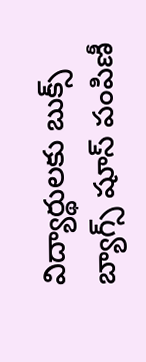విద్యార్థులకు బుక్స్ బ్యాగ్స్ షూస్ పంపిణీ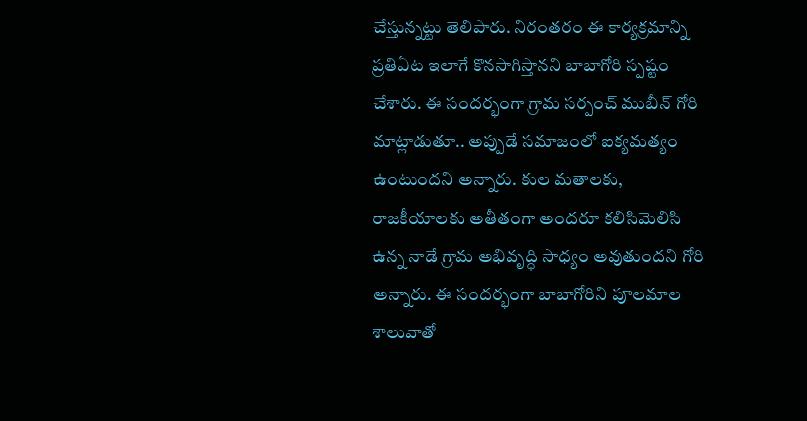చేస్తున్నట్టు తెలిపారు. నిరంతరం ఈ కార్యక్రమాన్ని ప్రతిఏట ఇలాగే కొనసాగిస్తానని బాబాగోరి స్పష్టం చేశారు. ఈ సందర్భంగా గ్రామ సర్పంచ్ ముబీన్ గోరి మాట్లాడుతూ.. అప్పుడే సమాజంలో ఐక్యమత్యం ఉంటుందని అన్నారు. కుల మతాలకు, రాజకీయాలకు అతీతంగా అందరూ కలిసిమెలిసి ఉన్న నాడే గ్రామ అభివృద్ధి సాధ్యం అవుతుందని గోరి అన్నారు. ఈ సందర్భంగా బాబాగోరిని పూలమాల శాలువాతో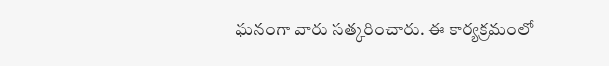ఘనంగా వారు సత్కరించారు. ఈ కార్యక్రమంలో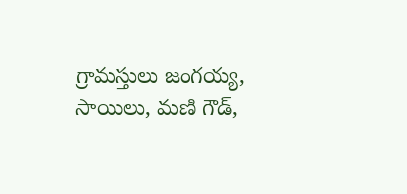గ్రామస్తులు జంగయ్య, సాయిలు, మణి గౌడ్,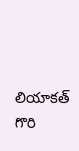లియాకత్ గొరి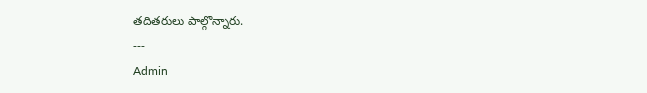తదితరులు పాల్గొన్నారు.
---
Admin